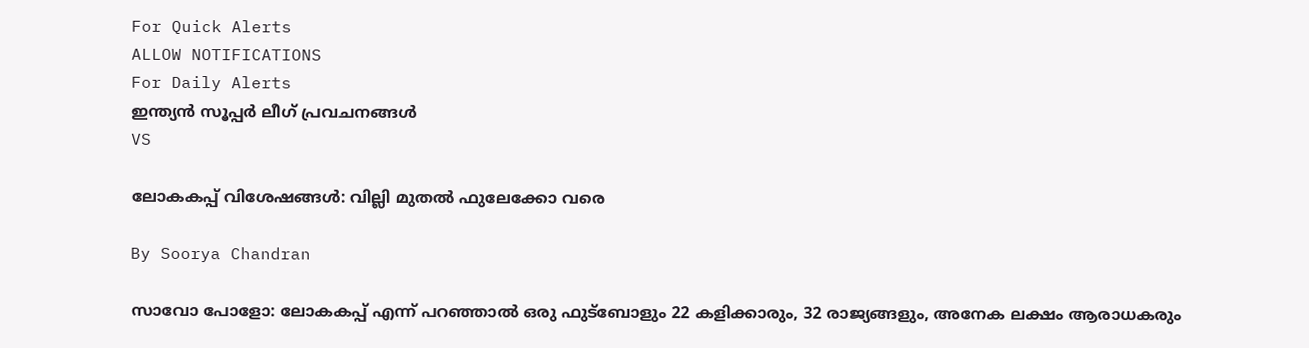For Quick Alerts
ALLOW NOTIFICATIONS
For Daily Alerts
ഇന്ത്യന്‍ സൂപ്പര്‍ ലീഗ്‌ പ്രവചനങ്ങൾ
VS

ലോകകപ്പ് വിശേഷങ്ങള്‍: വില്ലി മുതല്‍ ഫുലേക്കോ വരെ

By Soorya Chandran

സാവോ പോളോ: ലോകകപ്പ് എന്ന് പറഞ്ഞാല്‍ ഒരു ഫുട്‌ബോളും 22 കളിക്കാരും, 32 രാജ്യങ്ങളും, അനേക ലക്ഷം ആരാധകരും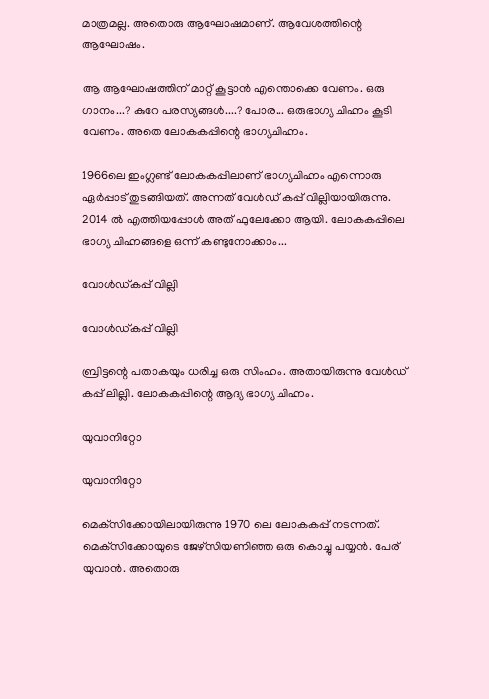മാത്രമല്ല. അതൊരു ആഘോഷമാണ്. ആവേശത്തിന്റെ ആഘോഷം.

ആ ആഘോഷത്തിന് മാറ്റ് കൂട്ടാന്‍ എന്തൊക്കെ വേണം. ഒരു ഗാനം...? കുറേ പരസ്യങ്ങള്‍....? പോര... ഒരുഭാഗ്യ ചിഹ്നം കൂടി വേണം. അതെ ലോകകപ്പിന്റെ ഭാഗ്യചിഹ്നം.

1966ലെ ഇംഗ്ലണ്ട് ലോകകപ്പിലാണ് ഭാഗ്യചിഹ്നം എന്നൊരു ഏര്‍പ്പാട് തുടങ്ങിയത്. അന്നത് വേള്‍ഡ് കപ്പ് വില്ലിയായിരുന്നു. 2014 ല്‍ എത്തിയപ്പോള്‍ അത് ഫുലേക്കോ ആയി. ലോകകപ്പിലെ ഭാഗ്യ ചിഹ്നങ്ങളെ ഒന്ന് കണ്ടുനോക്കാം...

വോള്‍ഡ്കപ്പ് വില്ലി

വോള്‍ഡ്കപ്പ് വില്ലി

ബ്രിട്ടന്റെ പതാകയും ധരിച്ച ഒരു സിംഹം. അതായിരുന്നു വേള്‍ഡ് കപ്പ് ലില്ലി. ലോകകപ്പിന്റെ ആദ്യ ഭാഗ്യ ചിഹ്നം.

യുവാനിറ്റോ

യുവാനിറ്റോ

മെക്‌സിക്കോയിലായിരുന്നു 1970 ലെ ലോകകപ്പ് നടന്നത്. മെക്‌സിക്കോയുടെ ജേഴ്‌സിയണിഞ്ഞ ഒരു കൊച്ചു പയ്യന്‍. പേര് യുവാന്‍. അതൊരു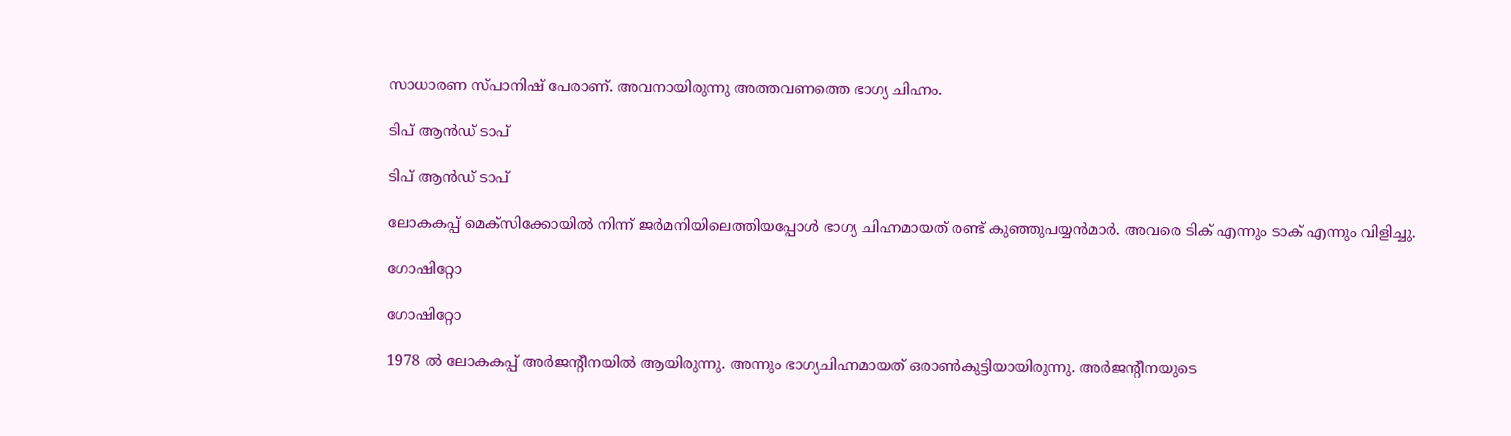സാധാരണ സ്പാനിഷ് പേരാണ്. അവനായിരുന്നു അത്തവണത്തെ ഭാഗ്യ ചിഹ്നം.

ടിപ് ആന്‍ഡ് ടാപ്

ടിപ് ആന്‍ഡ് ടാപ്

ലോകകപ്പ് മെക്‌സിക്കോയില്‍ നിന്ന് ജര്‍മനിയിലെത്തിയപ്പോള്‍ ഭാഗ്യ ചിഹ്നമായത് രണ്ട് കുഞ്ഞുപയ്യന്‍മാര്‍. അവരെ ടിക് എന്നും ടാക് എന്നും വിളിച്ചു.

ഗോഷിറ്റോ

ഗോഷിറ്റോ

1978 ല്‍ ലോകകപ്പ് അര്‍ജന്റീനയില്‍ ആയിരുന്നു. അന്നും ഭാഗ്യചിഹ്നമായത് ഒരാണ്‍കുട്ടിയായിരുന്നു. അര്‍ജന്റീനയുടെ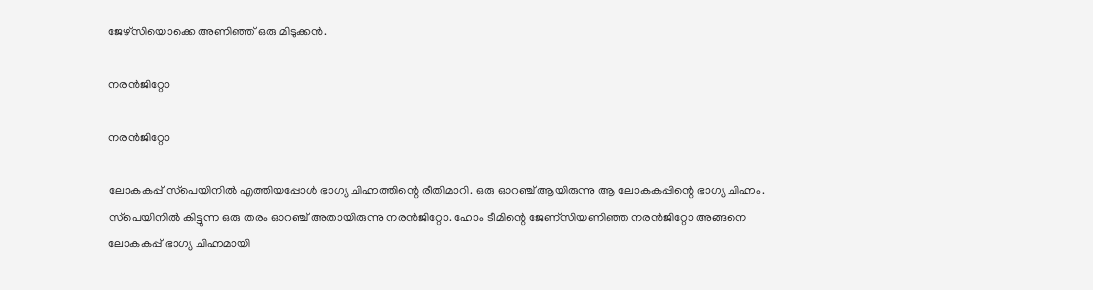ജേഴ്‌സിയൊക്കെ അണിഞ്ഞ് ഒരു മിടുക്കന്‍.

നരന്‍ജിറ്റോ

നരന്‍ജിറ്റോ

ലോകകപ്പ് സ്‌പെയിനില്‍ എത്തിയപ്പോള്‍ ഭാഗ്യ ചിഹ്നത്തിന്റെ രീതിമാറി. ഒരു ഓറഞ്ച് ആയിരുന്നു ആ ലോകകപ്പിന്റെ ഭാഗ്യ ചിഹ്നം. സ്‌പെയിനില്‍ കിട്ടുന്ന ഒരു തരം ഓറഞ്ച് അതായിരുന്നു നരന്‍ജിറ്റോ. ഹോം ടീമിന്റെ ജേണ്‌സിയണിഞ്ഞ നരന്‍ജിറ്റോ അങ്ങനെ ലോകകപ്പ് ഭാഗ്യ ചിഹ്നമായി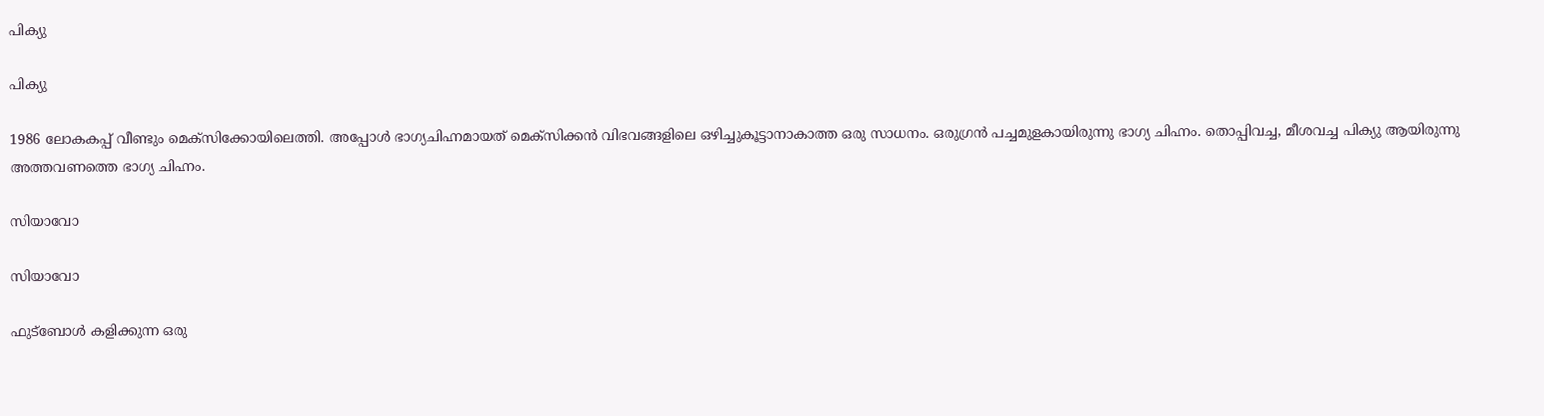പിക്യു

പിക്യു

1986 ലോകകപ്പ് വീണ്ടും മെക്‌സിക്കോയിലെത്തി. അപ്പോള്‍ ഭാഗ്യചിഹ്നമായത് മെക്‌സിക്കന്‍ വിഭവങ്ങളിലെ ഒഴിച്ചുകൂട്ടാനാകാത്ത ഒരു സാധനം. ഒരുഗ്രന്‍ പച്ചമുളകായിരുന്നു ഭാഗ്യ ചിഹ്നം. തൊപ്പിവച്ച, മീശവച്ച പിക്യു ആയിരുന്നു അത്തവണത്തെ ഭാഗ്യ ചിഹ്നം.

സിയാവോ

സിയാവോ

ഫുട്‌ബോള്‍ കളിക്കുന്ന ഒരു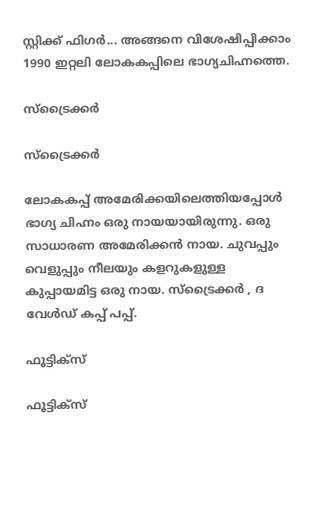സ്റ്റിക്ക് ഫിഗര്‍... അങ്ങനെ വിശേഷിപ്പിക്കാം 1990 ഇറ്റലി ലോകകപ്പിലെ ഭാഗ്യചിഹ്നത്തെ.

സ്‌ട്രൈക്കര്‍

സ്‌ട്രൈക്കര്‍

ലോകകപ്പ് അമേരിക്കയിലെത്തിയപ്പോള്‍ ഭാഗ്യ ചിഹ്നം ഒരു നായയായിരുന്നു. ഒരു സാധാരണ അമേരിക്കന്‍ നായ. ചുവപ്പും വെളുപ്പും നീലയും കളറുകളുള്ള കുപ്പായമിട്ട ഒരു നായ. സ്‌ട്രൈക്കര്‍ , ദ വേള്‍ഡ് കപ്പ് പപ്പ്.

ഫൂട്ടിക്‌സ്

ഫൂട്ടിക്‌സ്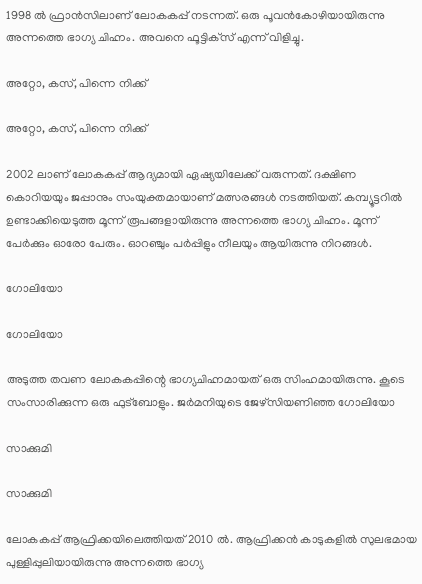1998 ല്‍ ഫ്രാന്‍സിലാണ് ലോകകപ്പ് നടന്നത്. ഒരു പൂവന്‍കോഴിയായിരുന്നു അന്നത്തെ ഭാഗ്യ ചിഹ്നം. അവനെ ഫൂട്ടിക്‌സ് എന്ന് വിളിച്ചു.

അറ്റോ, കസ്, പിന്നെ നിക്ക്

അറ്റോ, കസ്, പിന്നെ നിക്ക്

2002 ലാണ് ലോകകപ്പ് ആദ്യമായി ഏഷ്യയിലേക്ക് വരുന്നത്. ദക്ഷിണ കൊറിയയും ജപ്പാനും സംയുക്തമായാണ് മത്സരങ്ങള്‍ നടത്തിയത്. കമ്പ്യൂട്ടറില്‍ ഉണ്ടാക്കിയെടുത്ത മൂന്ന് രൂപങ്ങളായിരുന്നു അന്നത്തെ ഭാഗ്യ ചിഹ്നം. മൂന്ന് പേര്‍ക്കും ഓരോ പേരും. ഓറഞ്ചും പര്‍പ്പിളും നീലയും ആയിരുന്നു നിറങ്ങള്‍.

ഗോലിയോ

ഗോലിയോ

അടുത്ത തവണ ലോകകപ്പിന്റെ ഭാഗ്യചിഹ്നമായത് ഒരു സിംഹമായിരുന്നു. കൂടെ സംസാരിക്കുന്ന ഒരു ഫുട്‌ബോളും. ജര്‍മനിയുടെ ജേഴ്‌സിയണിഞ്ഞ ഗോലിയോ

സാക്കുമി

സാക്കുമി

ലോകകപ്പ് ആഫ്രിക്കയിലെത്തിയത് 2010 ല്‍. ആഫ്രിക്കന്‍ കാടുകളില്‍ സുലഭമായ പുള്ളിപ്പുലിയായിരുന്നു അന്നത്തെ ഭാഗ്യ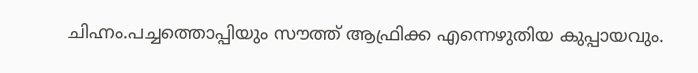ചിഹ്നം.പച്ചത്തൊപ്പിയും സൗത്ത് ആഫ്രിക്ക എന്നെഴുതിയ കുപ്പായവും.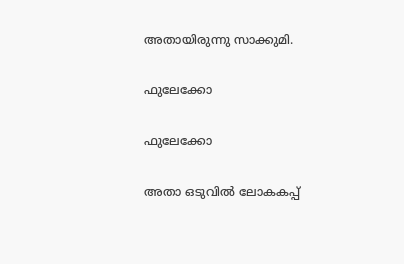അതായിരുന്നു സാക്കുമി.

ഫുലേക്കോ

ഫുലേക്കോ

അതാ ഒടുവില്‍ ലോകകപ്പ്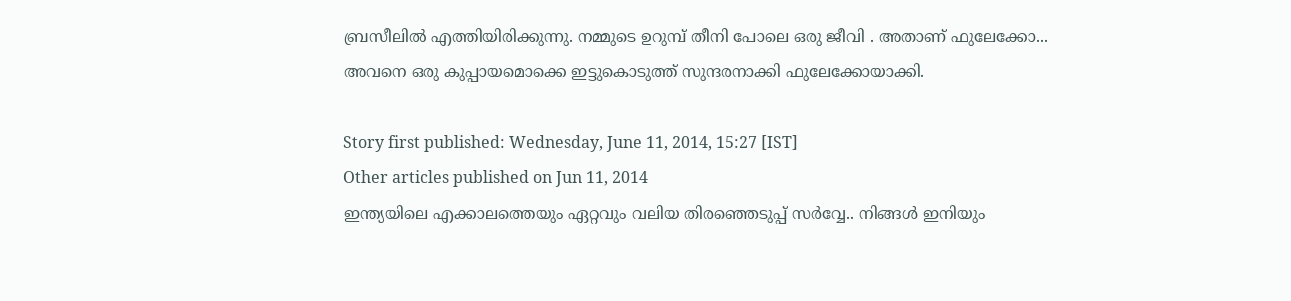ബ്രസീലില്‍ എത്തിയിരിക്കുന്നു. നമ്മുടെ ഉറുമ്പ് തീനി പോലെ ഒരു ജീവി . അതാണ് ഫുലേക്കോ... അവനെ ഒരു കുപ്പായമൊക്കെ ഇട്ടുകൊടുത്ത് സുന്ദരനാക്കി ഫുലേക്കോയാക്കി.

Story first published: Wednesday, June 11, 2014, 15:27 [IST]
Other articles published on Jun 11, 2014
ഇന്ത്യയിലെ എക്കാലത്തെയും ഏറ്റവും വലിയ തിരഞ്ഞെടുപ്പ് സർവ്വേ.. നിങ്ങൾ ഇനിയും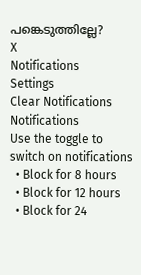പങ്കെടുത്തില്ലേ?
X
Notifications
Settings
Clear Notifications
Notifications
Use the toggle to switch on notifications
  • Block for 8 hours
  • Block for 12 hours
  • Block for 24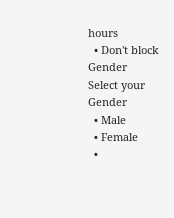hours
  • Don't block
Gender
Select your Gender
  • Male
  • Female
  •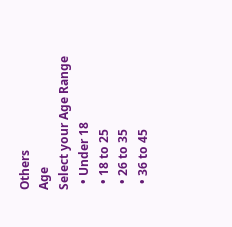Others
Age
Select your Age Range
  • Under 18
  • 18 to 25
  • 26 to 35
  • 36 to 45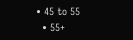• 45 to 55
  • 55+